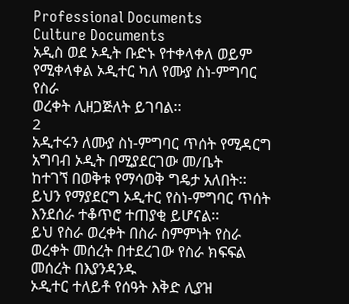Professional Documents
Culture Documents
አዲስ ወደ ኦዲት ቡድኑ የተቀላቀለ ወይም የሚቀላቀል ኦዲተር ካለ የሙያ ስነ-ምግባር የስራ
ወረቀት ሊዘጋጅለት ይገባል፡፡
2
አዲተሩን ለሙያ ስነ-ምግባር ጥሰት የሚዳርግ አግባብ ኦዲት በሚያደርገው መ/ቤት
ከተገኘ በወቅቱ የማሳወቅ ግዴታ አለበት፡፡ ይህን የማያደርግ ኦዲተር የስነ-ምግባር ጥሰት
እንደሰራ ተቆጥሮ ተጠያቂ ይሆናል፡፡
ይህ የስራ ወረቀት በስራ ስምምነት የስራ ወረቀት መሰረት በተደረገው የስራ ክፍፍል መሰረት በእያንዳንዱ
ኦዲተር ተለይቶ የሰዓት እቅድ ሊያዝ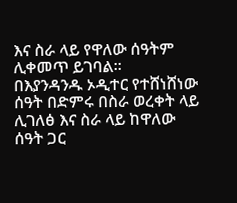እና ስራ ላይ የዋለው ሰዓትም ሊቀመጥ ይገባል፡፡
በእያንዳንዱ ኦዲተር የተሸነሸነው ሰዓት በድምሩ በስራ ወረቀት ላይ ሊገለፅ እና ስራ ላይ ከዋለው ሰዓት ጋር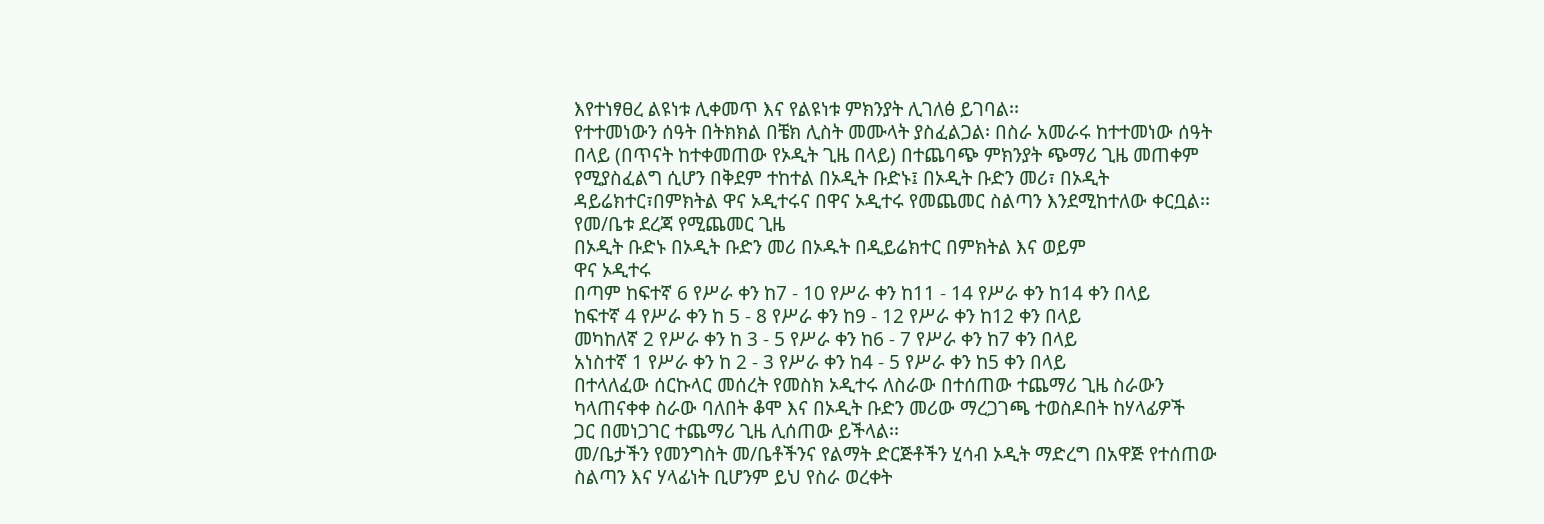እየተነፃፀረ ልዩነቱ ሊቀመጥ እና የልዩነቱ ምክንያት ሊገለፅ ይገባል፡፡
የተተመነውን ሰዓት በትክክል በቼክ ሊስት መሙላት ያስፈልጋል፡ በስራ አመራሩ ከተተመነው ሰዓት
በላይ (በጥናት ከተቀመጠው የኦዲት ጊዜ በላይ) በተጨባጭ ምክንያት ጭማሪ ጊዜ መጠቀም
የሚያስፈልግ ሲሆን በቅደም ተከተል በኦዲት ቡድኑ፤ በኦዲት ቡድን መሪ፣ በኦዲት
ዳይሬክተር፣በምክትል ዋና ኦዲተሩና በዋና ኦዲተሩ የመጨመር ስልጣን እንደሚከተለው ቀርቧል፡፡
የመ/ቤቱ ደረጃ የሚጨመር ጊዜ
በኦዲት ቡድኑ በኦዲት ቡድን መሪ በኦዱት በዲይሬክተር በምክትል እና ወይም
ዋና ኦዲተሩ
በጣም ከፍተኛ 6 የሥራ ቀን ከ7 - 10 የሥራ ቀን ከ11 - 14 የሥራ ቀን ከ14 ቀን በላይ
ከፍተኛ 4 የሥራ ቀን ከ 5 - 8 የሥራ ቀን ከ9 - 12 የሥራ ቀን ከ12 ቀን በላይ
መካከለኛ 2 የሥራ ቀን ከ 3 - 5 የሥራ ቀን ከ6 - 7 የሥራ ቀን ከ7 ቀን በላይ
አነስተኛ 1 የሥራ ቀን ከ 2 - 3 የሥራ ቀን ከ4 - 5 የሥራ ቀን ከ5 ቀን በላይ
በተላለፈው ሰርኩላር መሰረት የመስክ ኦዲተሩ ለስራው በተሰጠው ተጨማሪ ጊዜ ስራውን
ካላጠናቀቀ ስራው ባለበት ቆሞ እና በኦዲት ቡድን መሪው ማረጋገጫ ተወስዶበት ከሃላፊዎች
ጋር በመነጋገር ተጨማሪ ጊዜ ሊሰጠው ይችላል፡፡
መ/ቤታችን የመንግስት መ/ቤቶችንና የልማት ድርጅቶችን ሂሳብ ኦዲት ማድረግ በአዋጅ የተሰጠው
ስልጣን እና ሃላፊነት ቢሆንም ይህ የስራ ወረቀት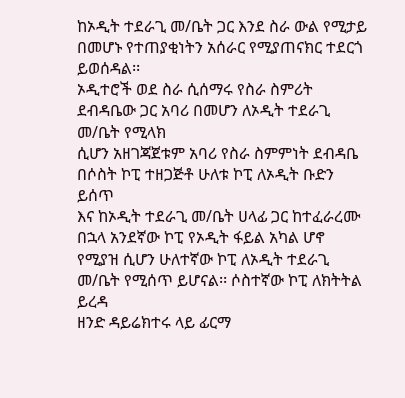ከኦዲት ተደራጊ መ/ቤት ጋር እንደ ስራ ውል የሚታይ
በመሆኑ የተጠያቂነትን አሰራር የሚያጠናክር ተደርጎ ይወሰዳል፡፡
ኦዲተሮች ወደ ስራ ሲሰማሩ የስራ ስምሪት ደብዳቤው ጋር አባሪ በመሆን ለኦዲት ተደራጊ መ/ቤት የሚላክ
ሲሆን አዘገጃጀቱም አባሪ የስራ ስምምነት ደብዳቤ በሶስት ኮፒ ተዘጋጅቶ ሁለቱ ኮፒ ለኦዲት ቡድን ይሰጥ
እና ከኦዲት ተደራጊ መ/ቤት ሀላፊ ጋር ከተፈራረሙ በኋላ አንደኛው ኮፒ የኦዲት ፋይል አካል ሆኖ
የሚያዝ ሲሆን ሁለተኛው ኮፒ ለኦዲት ተደራጊ መ/ቤት የሚሰጥ ይሆናል፡፡ ሶስተኛው ኮፒ ለክትትል ይረዳ
ዘንድ ዳይሬክተሩ ላይ ፊርማ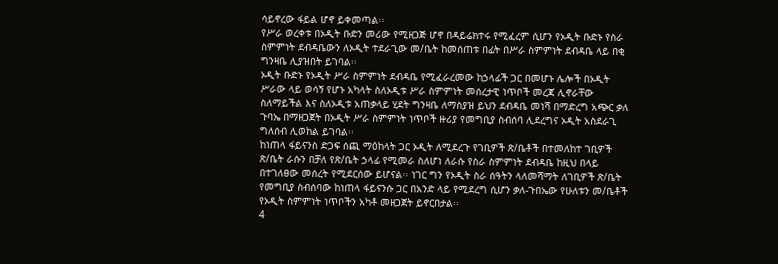ሳይኖረው ፋይል ሆኖ ይቀመጣል፡፡
የሥራ ወረቀቱ በኦዲት ቡድን መሪው የሚዘጋጅ ሆኖ በዳይሬክተሩ የሚፈረም ሲሆን የኦዲት ቡድኑ የስራ
ስምምነት ደብዳቤውን ለኦዲት ተደራጊው መ/ቤት ከመሰጠቱ በፊት በሥራ ስምምነት ደብዳቤ ላይ በቂ
ግንዛቤ ሊያዝበት ይገባል፡፡
ኦዲት ቡድኑ የኦዲት ሥራ ስምምነት ደብዳቤ የሚፈራረመው ከኃላፊች ጋር በመሆኑ ሌሎች በኦዲት
ሥራው ላይ ወሳኝ የሆኑ አካላት ስለኦዲቱ ሥራ ስምምነት መሰረታዊ ነጥቦች መረጃ ሊኖራቸው
ስለማይችል እና ስለኦዲቱ አጠቃላይ ሂደት ግንዛቤ ለማስያዝ ይህን ደብዳቤ መነሻ በማድረግ አጭር ቃለ
ጉባኤ በማዘጋጀት በኦዲት ሥራ ስምምነት ነጥቦች ዙሪያ የመግቢያ ስብሰባ ሊደረግና ኦዲት አስደራጊ
ግለሰብ ሊወከል ይገባል፡፡
ከነጠላ ፋይናንስ ድጋፍ ሰጪ ማዕከላት ጋር ኦዲት ለሚደረጉ የገቢዎች ጽ/ቤቶች በተመለከተ ገቢዎች
ጽ/ቤት ራሱን በቻለ የጽ/ቤት ኃላፊ የሚመራ ስለሆነ ለራሱ የስራ ስምምነት ደብዳቤ ከዚህ በላይ
በተገለፀው መሰረት የሚደርሰው ይሆናል፡፡ ነገር ግን የኦዲት ስራ ሰዓትን ላለመሻማት ለገቢዎች ጽ/ቤት
የመግቢያ ስብሰባው ከነጠላ ፋይናንሱ ጋር በአንድ ላይ የሚደረግ ሲሆን ቃለ-ጉበኤው የሁለቱን መ/ቤቶች
የኦዲት ስምምነት ነጥቦችን አካቶ መዘጋጀት ይኖርበታል፡፡
4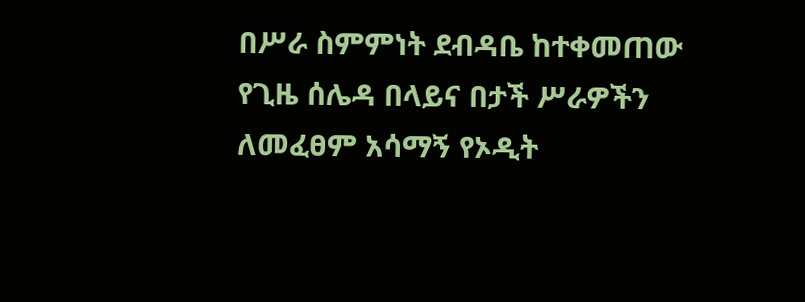በሥራ ስምምነት ደብዳቤ ከተቀመጠው የጊዜ ሰሌዳ በላይና በታች ሥራዎችን ለመፈፀም አሳማኝ የኦዲት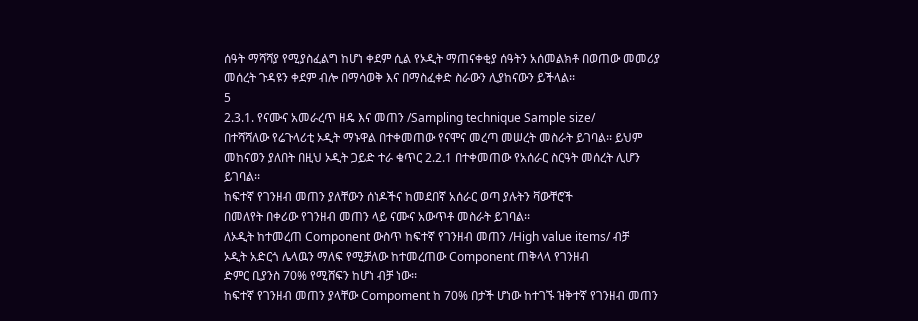ሰዓት ማሻሻያ የሚያስፈልግ ከሆነ ቀደም ሲል የኦዲት ማጠናቀቂያ ሰዓትን አሰመልክቶ በወጠው መመሪያ
መሰረት ጉዳዩን ቀደም ብሎ በማሳወቅ እና በማስፈቀድ ስራውን ሊያከናውን ይችላል፡፡
5
2.3.1. የናሙና አመራረጥ ዘዴ እና መጠን /Sampling technique Sample size/
በተሻሻለው የሬጉላሪቲ ኦዲት ማኑዋል በተቀመጠው የናሞና መረጣ መሠረት መስራት ይገባል፡፡ ይህም
መከናወን ያለበት በዚህ ኦዲት ጋይድ ተራ ቁጥር 2.2.1 በተቀመጠው የአሰራር ስርዓት መሰረት ሊሆን
ይገባል፡፡
ከፍተኛ የገንዘብ መጠን ያለቸውን ሰነዶችና ከመደበኛ አሰራር ወጣ ያሉትን ቫውቸሮች
በመለየት በቀሪው የገንዘብ መጠን ላይ ናሙና አውጥቶ መስራት ይገባል፡፡
ለኦዲት ከተመረጠ Component ውስጥ ከፍተኛ የገንዘብ መጠን /High value items/ ብቻ
ኦዲት አድርጎ ሌላዉን ማለፍ የሚቻለው ከተመረጠው Component ጠቅላላ የገንዘብ
ድምር ቢያንስ 70% የሚሸፍን ከሆነ ብቻ ነው፡፡
ከፍተኛ የገንዘብ መጠን ያላቸው Compoment ከ 70% በታች ሆነው ከተገኙ ዝቅተኛ የገንዘብ መጠን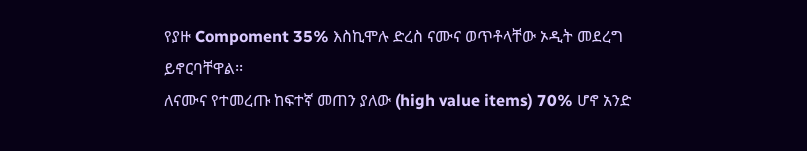የያዙ Compoment 35% እስኪሞሉ ድረስ ናሙና ወጥቶላቸው ኦዲት መደረግ ይኖርባቸዋል፡፡
ለናሙና የተመረጡ ከፍተኛ መጠን ያለው (high value items) 70% ሆኖ አንድ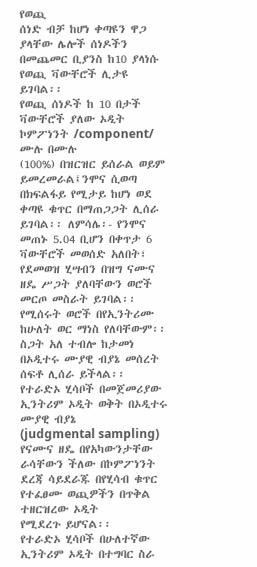የወጪ
ሰነድ ብቻ ከሆነ ቀጣዩን ዋጋ ያላቸው ሌሎች ሰነዶችን በመጨመር ቢያንስ ከ10 ያላነሱ
የወጪ ቫውቸሮች ሊታዩ ይገባል፡፡
የወጪ ሰነዶች ከ 10 በታች ቫውቸሮች ያለው ኦዲት ኮምፖነንት /component/ ሙሉ በሙሉ
(100%) በዝርዝር ይሰራል ወይም ይመረመራል፤ንሞና ሲወጣ በክፍልፋይ የሚታይ ከሆነ ወደ
ቀጣዩ ቁጥር በማጠጋጋት ሊሰራ ይገባል፡፡ ለምሳሌ፡- የንሞና መጠኑ 5.04 ቢሆን በቀጥታ 6
ቫውቸሮች መወሰድ አለበት፣
የደመወዝ ሂሣብን በዝግ ናሙና ዘዴ ሥጋት ያለባቸውን ወሮች መርጦ መስራት ይገባል፡፡
የሚሰሩት ወሮች በየኢንትሪሙ ከሁለት ወር ማነስ የለባቸውም፡፡ ስጋት አለ ተብሎ ከታመነ
በኦዲተሩ ሙያዊ ብያኔ መሰረት ሰፍቶ ሊሰራ ይችላል፡፡
የተራድኦ ሂሳቦች በመጀመሪያው ኢንትሪም ኦዲት ወቅት በኦዲተሩ ሙያዊ ብያኔ
(judgmental sampling) የናሙና ዘዴ በየአካውንታቸው ራሳቸውን ችለው በኮምፖነንት
ደረጃ ሳይደራጁ በየሂሳብ ቁጥር የተፈፀሙ ወጪዎችን በጥቅል ተዘርዝረው ኦዲት
የሚደረጉ ይሆናል፡፡
የተራድኦ ሂሳቦች በሁለተኛው ኢንትሪም ኦዲት በተግባር ስራ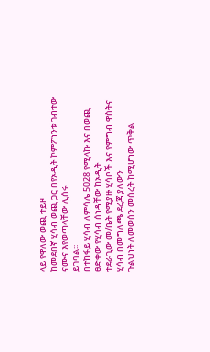ላይ የዋለው ወጪ ተይዞ
ከመደበኛ ሂሳብ ወጪ ጋር በየኦዲት ኮምፖነንቱ ገብተው ናሙና እየወጣላቸው ሊሰሩ
ይገባል፡፡
በተከፋይ ሂሳብ ለምሳሌ 5028 የሚላኩ እና በወጪ ፀድቀው የሂሳብ ሰነዳቸው ከኦዲት
ተደራጊው መ/ቤት የሚያዙ ሂሳቦች እና የምግብ ዋስትና ሂሳብ በመግለጫ ደረጃ ያለውን
ጉልህነት ለመወሰን መሰረት ከሚሆነው ጥቅል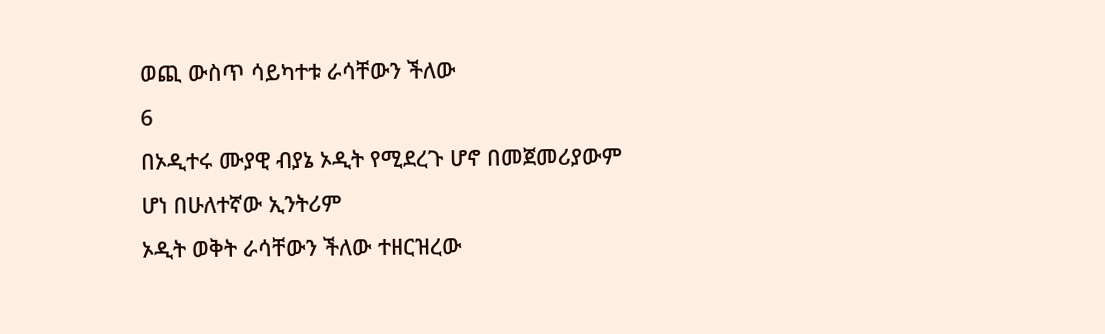ወጪ ውስጥ ሳይካተቱ ራሳቸውን ችለው
6
በኦዲተሩ ሙያዊ ብያኔ ኦዲት የሚደረጉ ሆኖ በመጀመሪያውም ሆነ በሁለተኛው ኢንትሪም
ኦዲት ወቅት ራሳቸውን ችለው ተዘርዝረው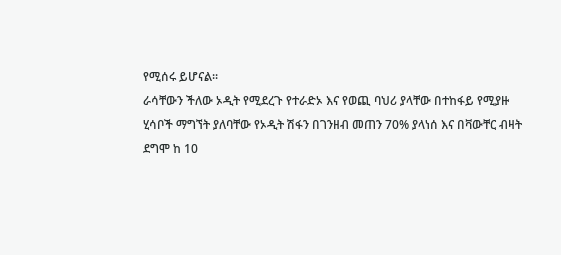የሚሰሩ ይሆናል፡፡
ራሳቸውን ችለው ኦዲት የሚደረጉ የተራድኦ እና የወጪ ባህሪ ያላቸው በተከፋይ የሚያዙ
ሂሳቦች ማግኘት ያለባቸው የኦዲት ሽፋን በገንዘብ መጠን 70% ያላነሰ እና በቫውቸር ብዛት
ደግሞ ከ 10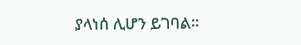ያላነሰ ሊሆን ይገባል፡፡